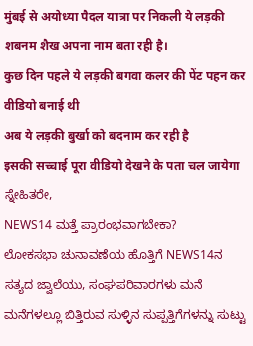मुंबई से अयोध्या पैदल यात्रा पर निकली ये लड़की शबनम शैख अपना नाम बता रही है।
कुछ दिन पहले ये लड़की बगवा कलर की पेंट पहन कर वीडियो बनाई थी
अब ये लड़की बुर्खा को बदनाम कर रही है
इसकी सच्चाई पूरा वीडियो देखने के पता चल जायेगा
ಸ್ನೇಹಿತರೇ,
NEWS14 ಮತ್ತೆ ಪ್ರಾರಂಭವಾಗಬೇಕಾ?
ಲೋಕಸಭಾ ಚುನಾವಣೆಯ ಹೊತ್ತಿಗೆ NEWS14ನ ಸತ್ಯದ ಜ್ವಾಲೆಯು, ಸಂಘಪರಿವಾರಗಳು ಮನೆ ಮನೆಗಳಲ್ಲೂ ಬಿತ್ತಿರುವ ಸುಳ್ಳಿನ ಸುಪ್ಪತ್ತಿಗೆಗಳನ್ನು ಸುಟ್ಟು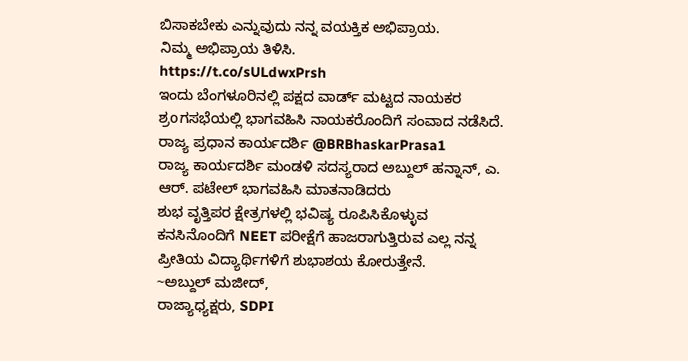ಬಿಸಾಕಬೇಕು ಎನ್ನುವುದು ನನ್ನ ವಯಕ್ತಿಕ ಅಭಿಪ್ರಾಯ.
ನಿಮ್ಮ ಅಭಿಪ್ರಾಯ ತಿಳಿಸಿ.
https://t.co/sULdwxPrsh
ಇಂದು ಬೆಂಗಳೂರಿನಲ್ಲಿ ಪಕ್ಷದ ವಾರ್ಡ್ ಮಟ್ಟದ ನಾಯಕರ ಶ್ರoಗಸಭೆಯಲ್ಲಿ ಭಾಗವಹಿಸಿ ನಾಯಕರೊಂದಿಗೆ ಸಂವಾದ ನಡೆಸಿದೆ. ರಾಜ್ಯ ಪ್ರಧಾನ ಕಾರ್ಯದರ್ಶಿ @BRBhaskarPrasa1
ರಾಜ್ಯ ಕಾರ್ಯದರ್ಶಿ ಮಂಡಳಿ ಸದಸ್ಯರಾದ ಅಬ್ದುಲ್ ಹನ್ನಾನ್, ಎ. ಆರ್. ಪಟೇಲ್ ಭಾಗವಹಿಸಿ ಮಾತನಾಡಿದರು
ಶುಭ ವೃತ್ತಿಪರ ಕ್ಷೇತ್ರಗಳಲ್ಲಿ ಭವಿಷ್ಯ ರೂಪಿಸಿಕೊಳ್ಳುವ ಕನಸಿನೊಂದಿಗೆ NEET ಪರೀಕ್ಷೆಗೆ ಹಾಜರಾಗುತ್ತಿರುವ ಎಲ್ಲ ನನ್ನ ಪ್ರೀತಿಯ ವಿದ್ಯಾರ್ಥಿಗಳಿಗೆ ಶುಭಾಶಯ ಕೋರುತ್ತೇನೆ.
~ಅಬ್ದುಲ್ ಮಜೀದ್,
ರಾಜ್ಯಾಧ್ಯಕ್ಷರು, SDPI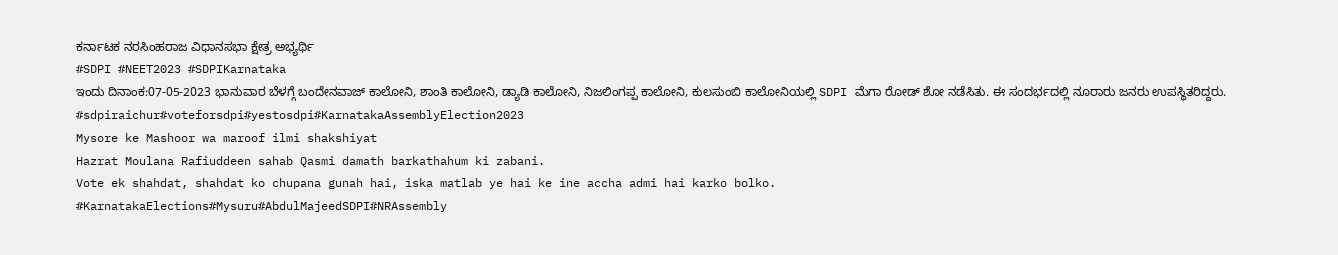ಕರ್ನಾಟಕ ನರಸಿಂಹರಾಜ ವಿಧಾನಸಭಾ ಕ್ಷೇತ್ರ ಅಭ್ಯರ್ಥಿ
#SDPI #NEET2023 #SDPIKarnataka
ಇಂದು ದಿನಾಂಕ:07-05-2023 ಭಾನುವಾರ ಬೆಳಗ್ಗೆ ಬಂದೇನವಾಜ್ ಕಾಲೋನಿ, ಶಾಂತಿ ಕಾಲೋನಿ, ಡ್ಯಾಡಿ ಕಾಲೋನಿ, ನಿಜಲಿಂಗಪ್ಪ ಕಾಲೋನಿ, ಕುಲಸುಂಬಿ ಕಾಲೋನಿಯಲ್ಲಿ SDPI ಮೆಗಾ ರೋಡ್ ಶೋ ನಡೆಸಿತು. ಈ ಸಂದರ್ಭದಲ್ಲಿ ನೂರಾರು ಜನರು ಉಪಸ್ಥಿತರಿದ್ದರು.
#sdpiraichur#voteforsdpi#yestosdpi#KarnatakaAssemblyElection2023
Mysore ke Mashoor wa maroof ilmi shakshiyat
Hazrat Moulana Rafiuddeen sahab Qasmi damath barkathahum ki zabani.
Vote ek shahdat, shahdat ko chupana gunah hai, iska matlab ye hai ke ine accha admi hai karko bolko.
#KarnatakaElections#Mysuru#AbdulMajeedSDPI#NRAssembly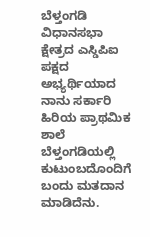ಬೆಳ್ತಂಗಡಿ ವಿಧಾನಸಭಾ ಕ್ಷೇತ್ರದ ಎಸ್ಡಿಪಿಐ ಪಕ್ಷದ ಅಭ್ಯರ್ಥಿಯಾದ ನಾನು ಸರ್ಕಾರಿ ಹಿರಿಯ ಪ್ರಾಥಮಿಕ ಶಾಲೆ ಬೆಳ್ತಂಗಡಿಯಲ್ಲಿ ಕುಟುಂಬದೊಂದಿಗೆ ಬಂದು ಮತದಾನ ಮಾಡಿದೆನು.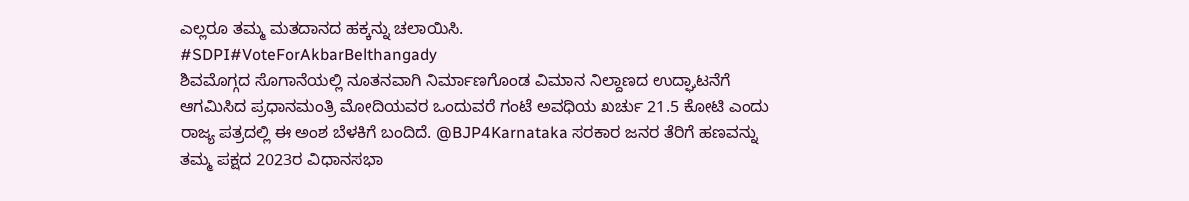ಎಲ್ಲರೂ ತಮ್ಮ ಮತದಾನದ ಹಕ್ಕನ್ನು ಚಲಾಯಿಸಿ.
#SDPI#VoteForAkbarBelthangady
ಶಿವಮೊಗ್ಗದ ಸೊಗಾನೆಯಲ್ಲಿ ನೂತನವಾಗಿ ನಿರ್ಮಾಣಗೊಂಡ ವಿಮಾನ ನಿಲ್ದಾಣದ ಉದ್ಘಾಟನೆಗೆ ಆಗಮಿಸಿದ ಪ್ರಧಾನಮಂತ್ರಿ ಮೋದಿಯವರ ಒಂದುವರೆ ಗಂಟೆ ಅವಧಿಯ ಖರ್ಚು 21.5 ಕೋಟಿ ಎಂದು ರಾಜ್ಯ ಪತ್ರದಲ್ಲಿ ಈ ಅಂಶ ಬೆಳಕಿಗೆ ಬಂದಿದೆ. @BJP4Karnataka ಸರಕಾರ ಜನರ ತೆರಿಗೆ ಹಣವನ್ನು ತಮ್ಮ ಪಕ್ಷದ 2023ರ ವಿಧಾನಸಭಾ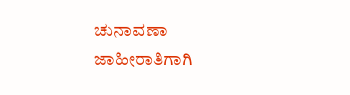ಚುನಾವಣಾ ಜಾಹೀರಾತಿಗಾಗಿ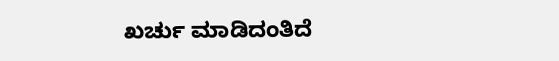ಖರ್ಚು ಮಾಡಿದಂತಿದೆ